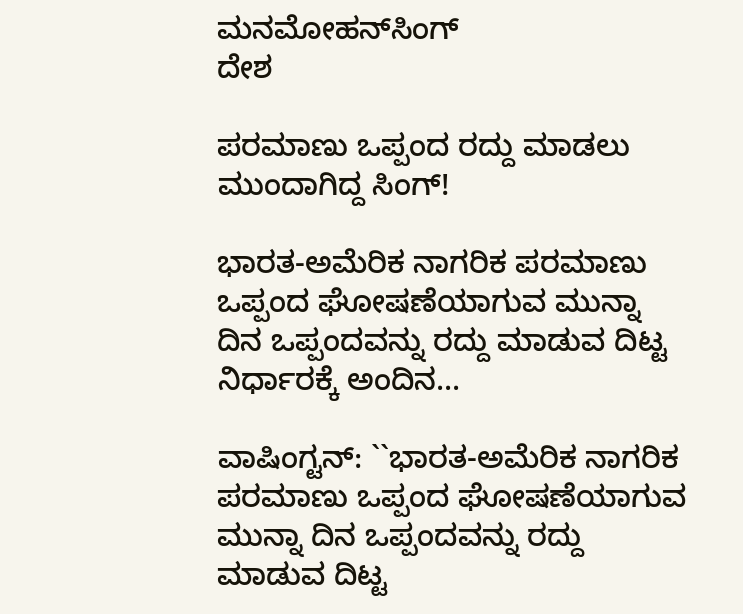ಮನಮೋಹನ್‍ಸಿಂಗ್
ದೇಶ

ಪರಮಾಣು ಒಪ್ಪಂದ ರದ್ದು ಮಾಡಲು ಮುಂದಾಗಿದ್ದ ಸಿಂಗ್!

ಭಾರತ-ಅಮೆರಿಕ ನಾಗರಿಕ ಪರಮಾಣು ಒಪ್ಪಂದ ಘೋಷಣೆಯಾಗುವ ಮುನ್ನಾ ದಿನ ಒಪ್ಪಂದವನ್ನು ರದ್ದು ಮಾಡುವ ದಿಟ್ಟ ನಿರ್ಧಾರಕ್ಕೆ ಅಂದಿನ...

ವಾಷಿಂಗ್ಟನ್: ``ಭಾರತ-ಅಮೆರಿಕ ನಾಗರಿಕ ಪರಮಾಣು ಒಪ್ಪಂದ ಘೋಷಣೆಯಾಗುವ ಮುನ್ನಾ ದಿನ ಒಪ್ಪಂದವನ್ನು ರದ್ದು ಮಾಡುವ ದಿಟ್ಟ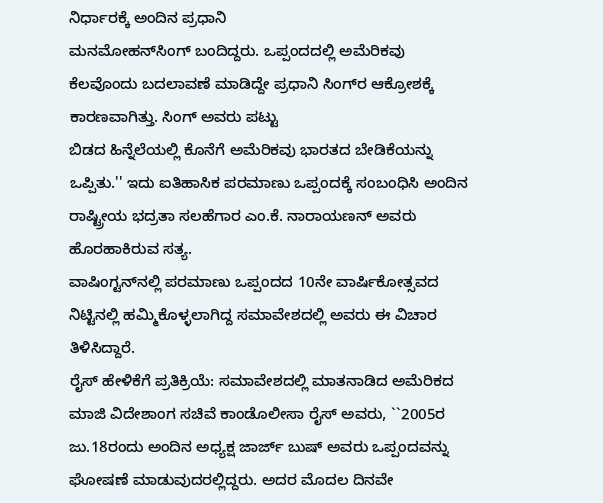ನಿರ್ಧಾರಕ್ಕೆ ಅಂದಿನ ಪ್ರಧಾನಿ
ಮನಮೋಹನ್‍ಸಿಂಗ್ ಬಂದಿದ್ದರು. ಒಪ್ಪಂದದಲ್ಲಿ ಅಮೆರಿಕವು ಕೆಲವೊಂದು ಬದಲಾವಣೆ ಮಾಡಿದ್ದೇ ಪ್ರಧಾನಿ ಸಿಂಗ್‍ರ ಆಕ್ರೋಶಕ್ಕೆ ಕಾರಣವಾಗಿತ್ತು. ಸಿಂಗ್ ಅವರು ಪಟ್ಟು
ಬಿಡದ ಹಿನ್ನೆಲೆಯಲ್ಲಿ ಕೊನೆಗೆ ಅಮೆರಿಕವು ಭಾರತದ ಬೇಡಿಕೆಯನ್ನು ಒಪ್ಪಿತು.'' ಇದು ಐತಿಹಾಸಿಕ ಪರಮಾಣು ಒಪ್ಪಂದಕ್ಕೆ ಸಂಬಂಧಿಸಿ ಅಂದಿನ ರಾಷ್ಟ್ರೀಯ ಭದ್ರತಾ ಸಲಹೆಗಾರ ಎಂ.ಕೆ. ನಾರಾಯಣನ್ ಅವರು ಹೊರಹಾಕಿರುವ ಸತ್ಯ.
ವಾಷಿಂಗ್ಟನ್‍ನಲ್ಲಿ ಪರಮಾಣು ಒಪ್ಪಂದದ 10ನೇ ವಾರ್ಷಿಕೋತ್ಸವದ ನಿಟ್ಟಿನಲ್ಲಿ ಹಮ್ಮಿಕೊಳ್ಳಲಾಗಿದ್ದ ಸಮಾವೇಶದಲ್ಲಿ ಅವರು ಈ ವಿಚಾರ ತಿಳಿಸಿದ್ದಾರೆ.
ರೈಸ್ ಹೇಳಿಕೆಗೆ ಪ್ರತಿಕ್ರಿಯೆ: ಸಮಾವೇಶದಲ್ಲಿ ಮಾತನಾಡಿದ ಅಮೆರಿಕದ ಮಾಜಿ ವಿದೇಶಾಂಗ ಸಚಿವೆ ಕಾಂಡೊಲೀಸಾ ರೈಸ್ ಅವರು, ``2005ರ ಜು.18ರಂದು ಅಂದಿನ ಅಧ್ಯಕ್ಷ ಜಾರ್ಜ್ ಬುಷ್ ಅವರು ಒಪ್ಪಂದವನ್ನು ಘೋಷಣೆ ಮಾಡುವುದರಲ್ಲಿದ್ದರು. ಅದರ ಮೊದಲ ದಿನವೇ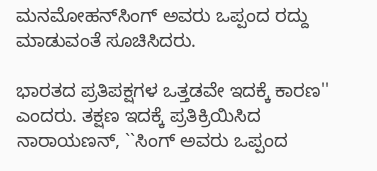ಮನಮೋಹನ್‍ಸಿಂಗ್ ಅವರು ಒಪ್ಪಂದ ರದ್ದು ಮಾಡುವಂತೆ ಸೂಚಿಸಿದರು.

ಭಾರತದ ಪ್ರತಿಪಕ್ಷಗಳ ಒತ್ತಡವೇ ಇದಕ್ಕೆ ಕಾರಣ'' ಎಂದರು. ತಕ್ಷಣ ಇದಕ್ಕೆ ಪ್ರತಿಕ್ರಿಯಿಸಿದ ನಾರಾಯಣನ್, ``ಸಿಂಗ್ ಅವರು ಒಪ್ಪಂದ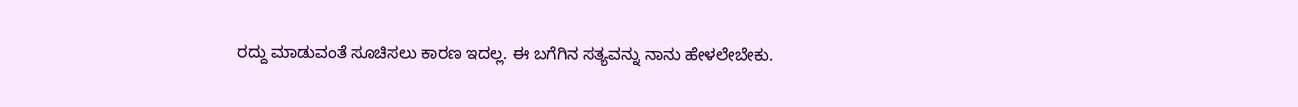ರದ್ದು ಮಾಡುವಂತೆ ಸೂಚಿಸಲು ಕಾರಣ ಇದಲ್ಲ. ಈ ಬಗೆಗಿನ ಸತ್ಯವನ್ನು ನಾನು ಹೇಳಲೇಬೇಕು.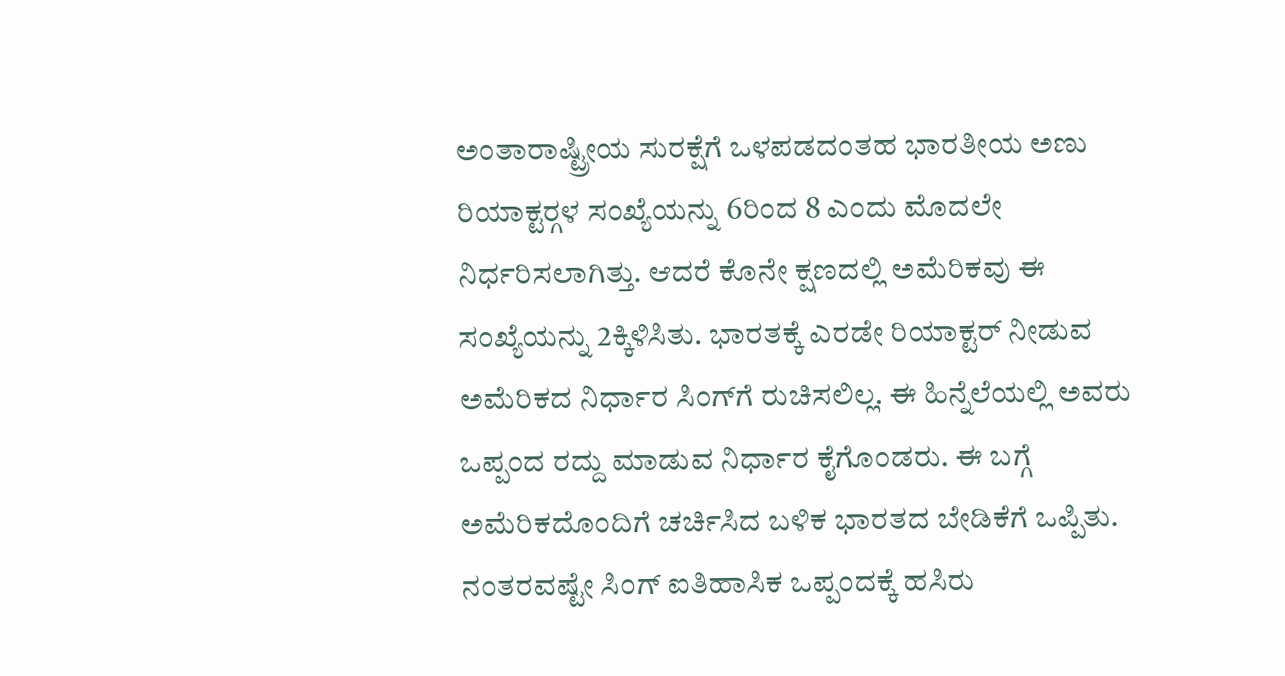ಅಂತಾರಾಷ್ಟ್ರೀಯ ಸುರಕ್ಷೆಗೆ ಒಳಪಡದಂತಹ ಭಾರತೀಯ ಅಣು ರಿಯಾಕ್ಟರ್‍ಗಳ ಸಂಖ್ಯೆಯನ್ನು 6ರಿಂದ 8 ಎಂದು ಮೊದಲೇ ನಿರ್ಧರಿಸಲಾಗಿತ್ತು. ಆದರೆ ಕೊನೇ ಕ್ಷಣದಲ್ಲಿ ಅಮೆರಿಕವು ಈ ಸಂಖ್ಯೆಯನ್ನು 2ಕ್ಕಿಳಿಸಿತು. ಭಾರತಕ್ಕೆ ಎರಡೇ ರಿಯಾಕ್ಟರ್ ನೀಡುವ ಅಮೆರಿಕದ ನಿರ್ಧಾರ ಸಿಂಗ್‍ಗೆ ರುಚಿಸಲಿಲ್ಲ. ಈ ಹಿನ್ನೆಲೆಯಲ್ಲಿ ಅವರು ಒಪ್ಪಂದ ರದ್ದು ಮಾಡುವ ನಿರ್ಧಾರ ಕೈಗೊಂಡರು. ಈ ಬಗ್ಗೆ ಅಮೆರಿಕದೊಂದಿಗೆ ಚರ್ಚಿಸಿದ ಬಳಿಕ ಭಾರತದ ಬೇಡಿಕೆಗೆ ಒಪ್ಪಿತು. ನಂತರವಷ್ಟೇ ಸಿಂಗ್ ಐತಿಹಾಸಿಕ ಒಪ್ಪಂದಕ್ಕೆ ಹಸಿರು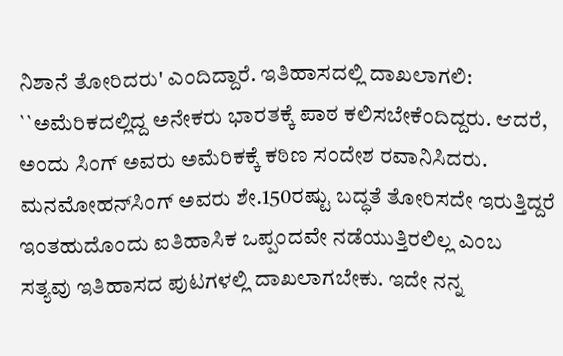ನಿಶಾನೆ ತೋರಿದರು' ಎಂದಿದ್ದಾರೆ. ಇತಿಹಾಸದಲ್ಲಿ ದಾಖಲಾಗಲಿ: ``ಅಮೆರಿಕದಲ್ಲಿದ್ದ ಅನೇಕರು ಭಾರತಕ್ಕೆ ಪಾಠ ಕಲಿಸಬೇಕೆಂದಿದ್ದರು. ಆದರೆ, ಅಂದು ಸಿಂಗ್ ಅವರು ಅಮೆರಿಕಕ್ಕೆ ಕಠಿಣ ಸಂದೇಶ ರವಾನಿಸಿದರು. ಮನಮೋಹನ್‍ಸಿಂಗ್ ಅವರು ಶೇ.150ರಷ್ಟು ಬದ್ಧತೆ ತೋರಿಸದೇ ಇರುತ್ತಿದ್ದರೆ ಇಂತಹುದೊಂದು ಐತಿಹಾಸಿಕ ಒಪ್ಪಂದವೇ ನಡೆಯುತ್ತಿರಲಿಲ್ಲ ಎಂಬ ಸತ್ಯವು ಇತಿಹಾಸದ ಪುಟಗಳಲ್ಲಿ ದಾಖಲಾಗಬೇಕು. ಇದೇ ನನ್ನ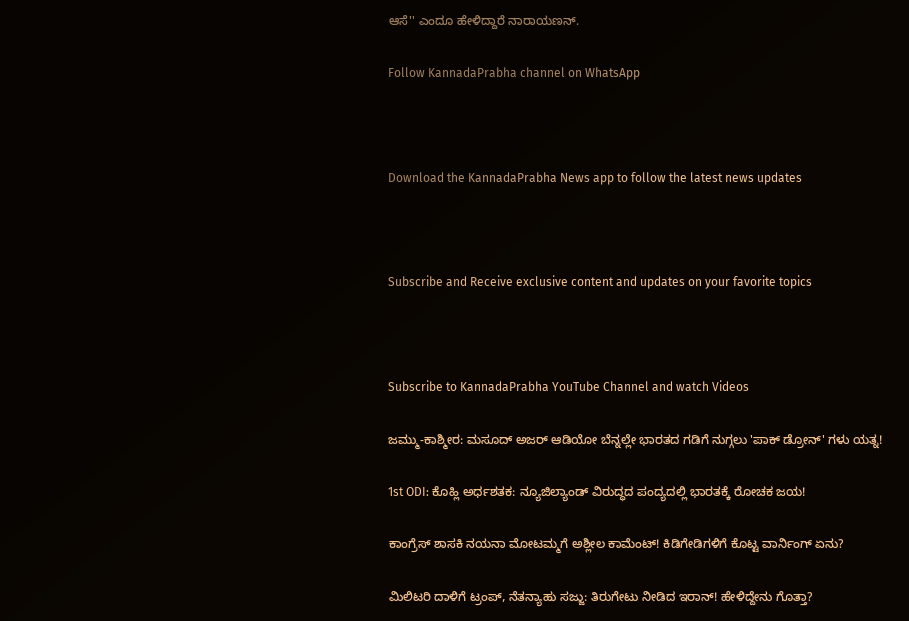ಆಸೆ'' ಎಂದೂ ಹೇಳಿದ್ದಾರೆ ನಾರಾಯಣನ್.

Follow KannadaPrabha channel on WhatsApp



Download the KannadaPrabha News app to follow the latest news updates



Subscribe and Receive exclusive content and updates on your favorite topics



Subscribe to KannadaPrabha YouTube Channel and watch Videos

ಜಮ್ಮು-ಕಾಶ್ಮೀರ: ಮಸೂದ್ ಅಜರ್ ಆಡಿಯೋ ಬೆನ್ನಲ್ಲೇ ಭಾರತದ ಗಡಿಗೆ ನುಗ್ಗಲು 'ಪಾಕ್ ಡ್ರೋನ್' ಗಳು ಯತ್ನ!

1st ODI: ಕೊಹ್ಲಿ ಅರ್ಧಶತಕ: ನ್ಯೂಜಿಲ್ಯಾಂಡ್ ವಿರುದ್ಧದ ಪಂದ್ಯದಲ್ಲಿ ಭಾರತಕ್ಕೆ ರೋಚಕ ಜಯ!

ಕಾಂಗ್ರೆಸ್ ಶಾಸಕಿ ನಯನಾ ಮೋಟಮ್ಮಗೆ ಅಶ್ಲೀಲ ಕಾಮೆಂಟ್! ಕಿಡಿಗೇಡಿಗಳಿಗೆ ಕೊಟ್ಟ ವಾರ್ನಿಂಗ್ ಏನು?

ಮಿಲಿಟರಿ ದಾಳಿಗೆ ಟ್ರಂಪ್, ನೆತನ್ಯಾಹು ಸಜ್ಜು: ತಿರುಗೇಟು ನೀಡಿದ ಇರಾನ್! ಹೇಳಿದ್ದೇನು ಗೊತ್ತಾ?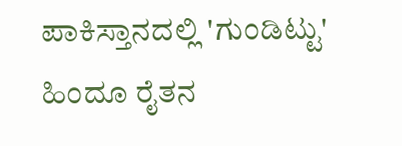ಪಾಕಿಸ್ತಾನದಲ್ಲಿ 'ಗುಂಡಿಟ್ಟು' ಹಿಂದೂ ರೈತನ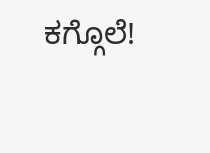ಕಗ್ಗೊಲೆ!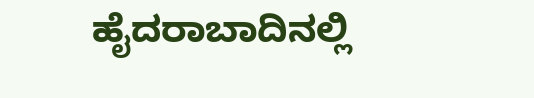ಹೈದರಾಬಾದಿನಲ್ಲಿ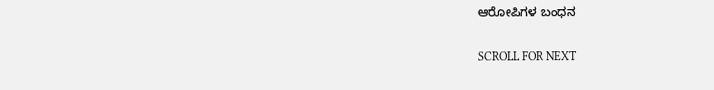ಆರೋಪಿಗಳ ಬಂಧನ

SCROLL FOR NEXT